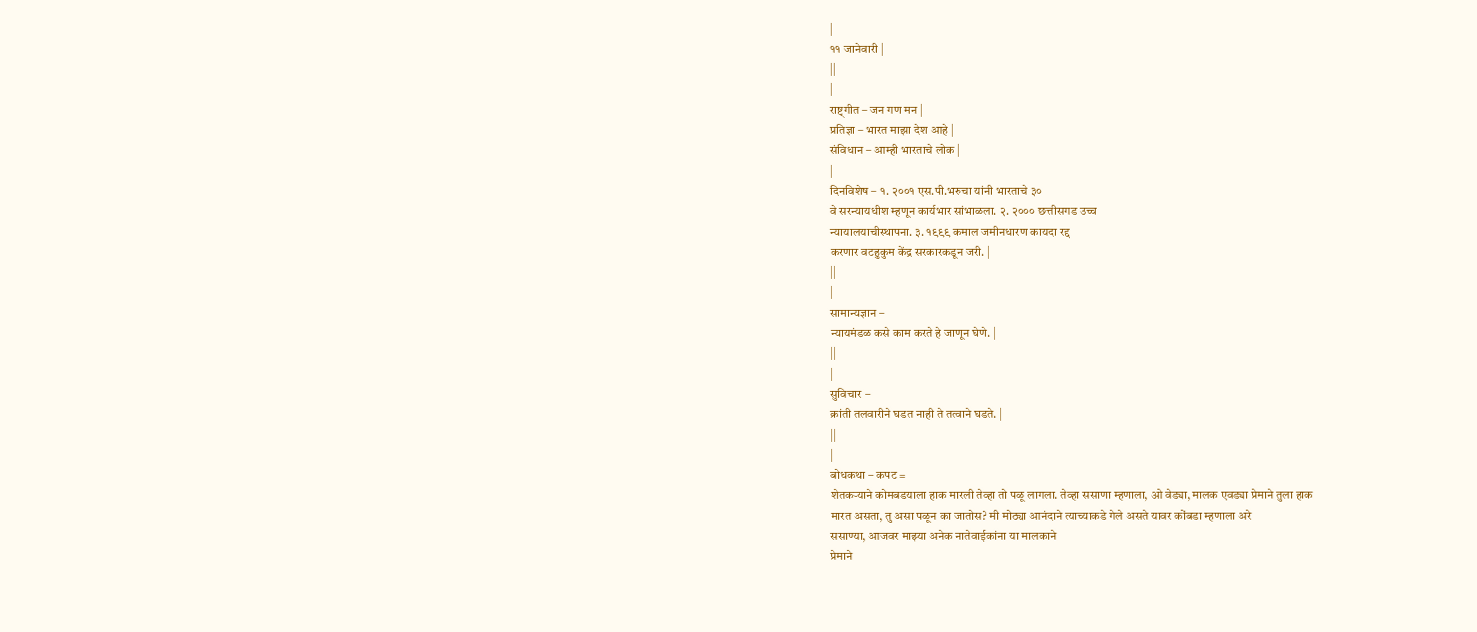|
११ जानेवारी |
||
|
राष्ट्गीत – जन गण मन |
प्रतिज्ञा – भारत माझा देश आहे |
संविधान – आम्ही भारताचे लोक |
|
दिनविशेष – १. २००१ एस.पी.भरुचा यांनी भारताचे ३०
वे सरन्यायधीश म्हणून कार्यभार सांभाळला. २. २००० छत्तीसगड उच्च
न्यायालयाचीस्थापना. ३. १९९९ कमाल जमीनधारण कायदा रद्द
करणार वटहुकुम केंद्र सरकारकडून जरी. |
||
|
सामान्यज्ञान –
न्यायमंडळ कसे काम करते हे जाणून घेणे. |
||
|
सुविचार –
क्रांती तलवारीने घडत नाही ते तत्वाने घडते. |
||
|
बोधकथा – कपट =
शेतकऱ्याने कोमबडयाला हाक मारली तेव्हा तो पळू लागला. तेव्हा ससाणा म्हणाला, ओ वेड्या, मालक एवड्या प्रेमाने तुला हाक
मारत असता, तु असा पळून का जातोस? मी मोठ्या आनंदाने त्याच्याकडे गेले असते यावर कोंबडा म्हणाला अरे
ससाण्या, आजवर माझ्या अनेक नातेवाईकांना या मालकाने
प्रेमाने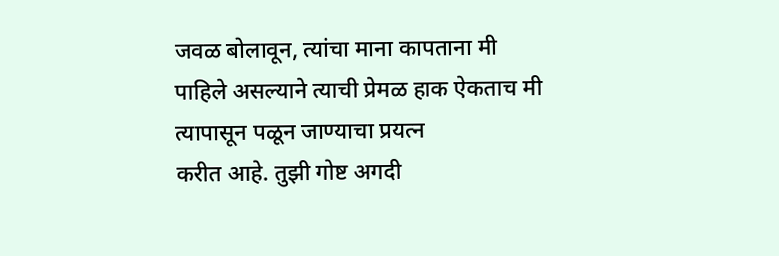जवळ बोलावून, त्यांचा माना कापताना मी
पाहिले असल्याने त्याची प्रेमळ हाक ऐकताच मी त्यापासून पळून जाण्याचा प्रयत्न
करीत आहे. तुझी गोष्ट अगदी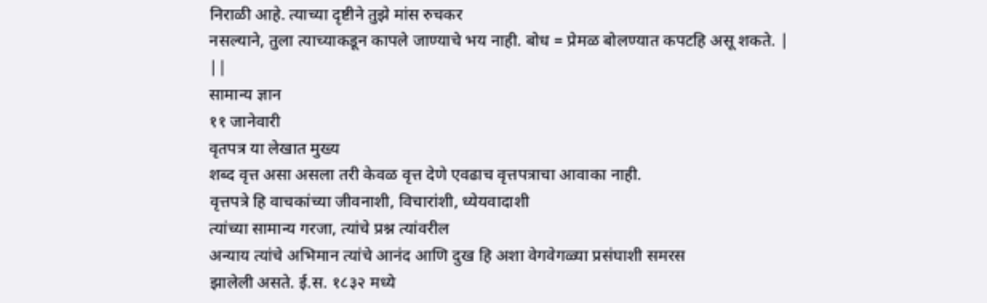निराळी आहे. त्याच्या दृष्टीने तुझे मांस रुचकर
नसल्याने, तुला त्याच्याकडून कापले जाण्याचे भय नाही. बोध = प्रेमळ बोलण्यात कपटहि असू शकते. |
||
सामान्य ज्ञान
११ जानेवारी
वृतपत्र या लेखात मुख्य
शब्द वृत्त असा असला तरी केवळ वृत्त देणे एवढाच वृत्तपत्राचा आवाका नाही.
वृत्तपत्रे हि वाचकांच्या जीवनाशी, विचारांशी, ध्येयवादाशी
त्यांच्या सामान्य गरजा, त्यांचे प्रश्न त्यांवरील
अन्याय त्यांचे अभिमान त्यांचे आनंद आणि दुख हि अशा वेगवेगळ्या प्रसंघाशी समरस
झालेली असते. ई.स. १८३२ मध्ये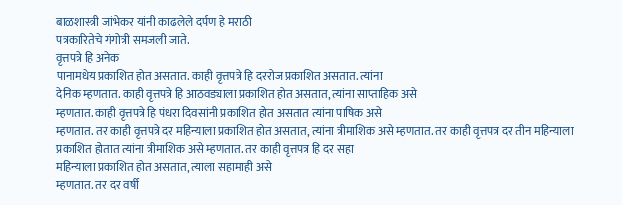बाळशास्त्री जांभेकर यांनी काढलेले दर्पण हे मराठी
पत्रकारितेचे गंगोत्री समजली जाते.
वृत्तपत्रे हि अनेक
पानामधेय प्रकाशित होत असतात. काही वृत्तपत्रे हि दररोज प्रकाशित असतात. त्यांना
देनिक म्हणतात. काही वृत्तपत्रे हि आठवड्याला प्रकाशित होत असतात, त्यांना साप्ताहिक असे
म्हणतात. काही वृत्तपत्रे हि पंधरा दिवसांनी प्रकाशित होत असतात त्यांना पाषिक असे
म्हणतात. तर काही वृत्तपत्रे दर महिन्याला प्रकाशित होत असतात, त्यांना त्रीमाशिक असे म्हणतात. तर काही वृत्तपत्र दर तीन महिन्याला
प्रकाशित होतात त्यांना त्रीमाशिक असे म्हणतात. तर काही वृत्तपत्र हि दर सहा
महिन्याला प्रकाशित होत असतात, त्याला सहामाही असे
म्हणतात. तर दर वर्षी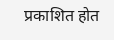प्रकाशित होत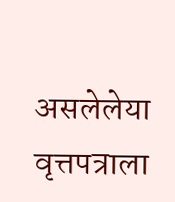असलेलेया वृत्तपत्राला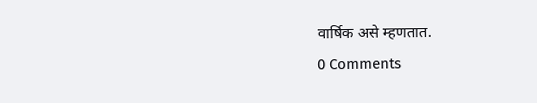वार्षिक असे म्हणतात.
0 Comments